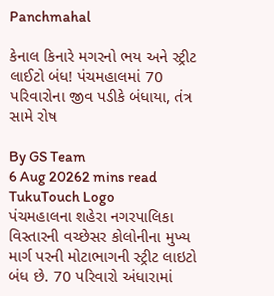Panchmahal

કેનાલ કિનારે મગરનો ભય અને સ્ટ્રીટ લાઈટો બંધ! પંચમહાલમાં 70 પરિવારોના જીવ પડીકે બંધાયા, તંત્ર સામે રોષ

By GS Team
6 Aug 20262 mins read
TukuTouch Logo
પંચમહાલના શહેરા નગરપાલિકા વિસ્તારની વચ્છેસર કોલોનીના મુખ્ય માર્ગ પરની મોટાભાગની સ્ટ્રીટ લાઇટો બંધ છે. 70 પરિવારો અંધારામાં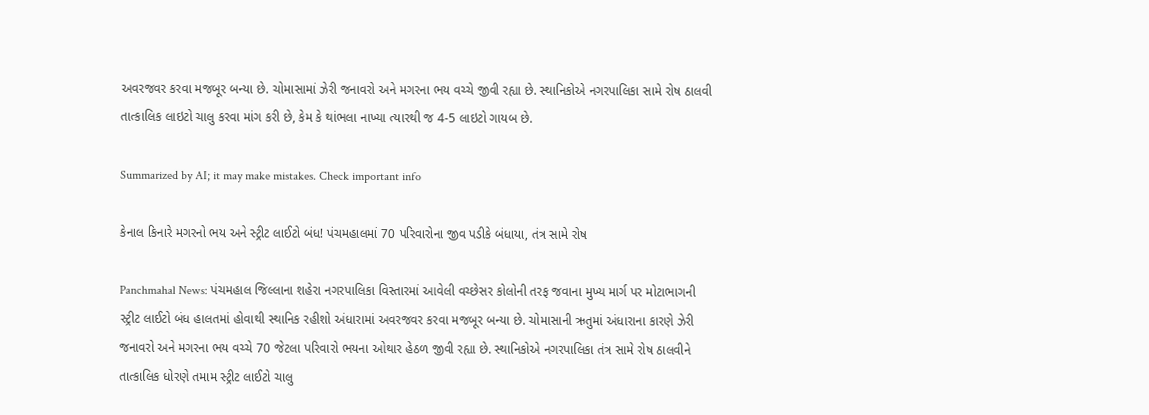અવરજવર કરવા મજબૂર બન્યા છે. ચોમાસામાં ઝેરી જનાવરો અને મગરના ભય વચ્ચે જીવી રહ્યા છે. સ્થાનિકોએ નગરપાલિકા સામે રોષ ઠાલવી તાત્કાલિક લાઇટો ચાલુ કરવા માંગ કરી છે, કેમ કે થાંભલા નાખ્યા ત્યારથી જ 4-5 લાઇટો ગાયબ છે.

Summarized by AI; it may make mistakes. Check important info

કેનાલ કિનારે મગરનો ભય અને સ્ટ્રીટ લાઈટો બંધ! પંચમહાલમાં 70 પરિવારોના જીવ પડીકે બંધાયા, તંત્ર સામે રોષ

Panchmahal News: પંચમહાલ જિલ્લાના શહેરા નગરપાલિકા વિસ્તારમાં આવેલી વચ્છેસર કોલોની તરફ જવાના મુખ્ય માર્ગ પર મોટાભાગની સ્ટ્રીટ લાઈટો બંધ હાલતમાં હોવાથી સ્થાનિક રહીશો અંધારામાં અવરજવર કરવા મજબૂર બન્યા છે. ચોમાસાની ઋતુમાં અંધારાના કારણે ઝેરી જનાવરો અને મગરના ભય વચ્ચે 70 જેટલા પરિવારો ભયના ઓથાર હેઠળ જીવી રહ્યા છે. સ્થાનિકોએ નગરપાલિકા તંત્ર સામે રોષ ઠાલવીને તાત્કાલિક ધોરણે તમામ સ્ટ્રીટ લાઈટો ચાલુ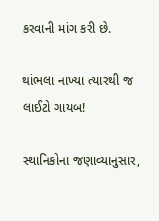કરવાની માંગ કરી છે.

થાંભલા નાખ્યા ત્યારથી જ લાઈટો ગાયબ!

સ્થાનિકોના જણાવ્યાનુસાર,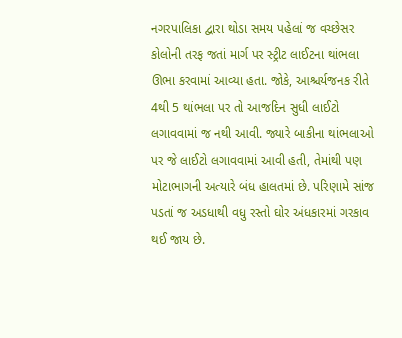નગરપાલિકા દ્વારા થોડા સમય પહેલાં જ વચ્છેસર કોલોની તરફ જતાં માર્ગ પર સ્ટ્રીટ લાઈટના થાંભલા ઊભા કરવામાં આવ્યા હતા. જોકે, આશ્ચર્યજનક રીતે 4થી 5 થાંભલા પર તો આજદિન સુધી લાઈટો લગાવવામાં જ નથી આવી. જ્યારે બાકીના થાંભલાઓ પર જે લાઈટો લગાવવામાં આવી હતી, તેમાંથી પણ મોટાભાગની અત્યારે બંધ હાલતમાં છે. પરિણામે સાંજ પડતાં જ અડધાથી વધુ રસ્તો ઘોર અંધકારમાં ગરકાવ થઈ જાય છે.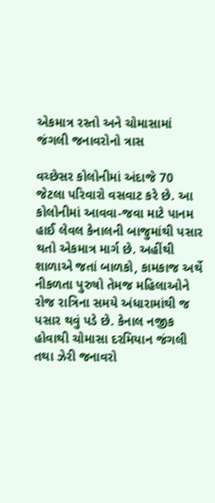એકમાત્ર રસ્તો અને ચોમાસામાં જંગલી જનાવરોનો ત્રાસ

વચ્છેસર કોલોનીમાં અંદાજે 70 જેટલા પરિવારો વસવાટ કરે છે. આ કોલોનીમાં આવવા-જવા માટે પાનમ હાઈ લેવલ કેનાલની બાજુમાંથી પસાર થતો એકમાત્ર માર્ગ છે. અહીંથી શાળાએ જતાં બાળકો, કામકાજ અર્થે નીકળતા પુરુષો તેમજ મહિલાઓને રોજ રાત્રિના સમયે અંધારામાંથી જ પસાર થવું પડે છે. કેનાલ નજીક હોવાથી ચોમાસા દરમિયાન જંગલી તથા ઝેરી જનાવરો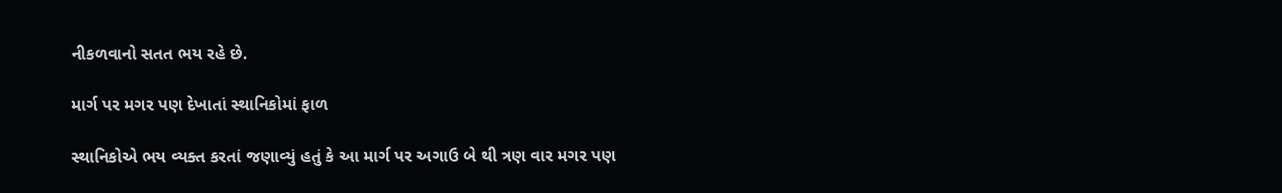નીકળવાનો સતત ભય રહે છે.

માર્ગ પર મગર પણ દેખાતાં સ્થાનિકોમાં ફાળ

સ્થાનિકોએ ભય વ્યક્ત કરતાં જણાવ્યું હતું કે આ માર્ગ પર અગાઉ બે થી ત્રણ વાર મગર પણ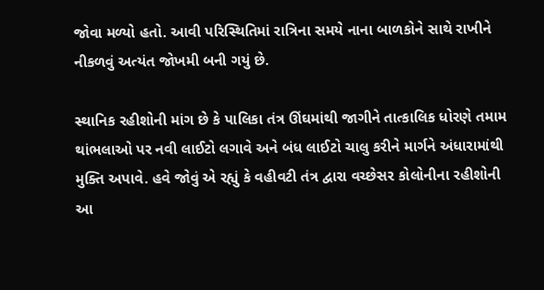જોવા મળ્યો હતો. આવી પરિસ્થિતિમાં રાત્રિના સમયે નાના બાળકોને સાથે રાખીને નીકળવું અત્યંત જોખમી બની ગયું છે.

સ્થાનિક રહીશોની માંગ છે કે પાલિકા તંત્ર ઊંઘમાંથી જાગીને તાત્કાલિક ધોરણે તમામ થાંભલાઓ પર નવી લાઈટો લગાવે અને બંધ લાઈટો ચાલુ કરીને માર્ગને અંધારામાંથી મુક્તિ અપાવે. હવે જોવું એ રહ્યું કે વહીવટી તંત્ર દ્વારા વચ્છેસર કોલોનીના રહીશોની આ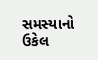સમસ્યાનો ઉકેલ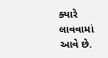ક્યારે લાવવામાં આવે છે.